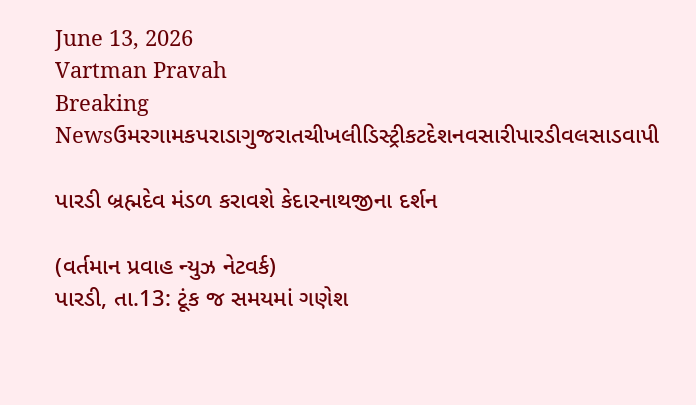June 13, 2026
Vartman Pravah
Breaking Newsઉમરગામકપરાડાગુજરાતચીખલીડિસ્ટ્રીકટદેશનવસારીપારડીવલસાડવાપી

પારડી બ્રહ્મદેવ મંડળ કરાવશે કેદારનાથજીના દર્શન

(વર્તમાન પ્રવાહ ન્‍યુઝ નેટવર્ક)
પારડી, તા.13: ટૂંક જ સમયમાં ગણેશ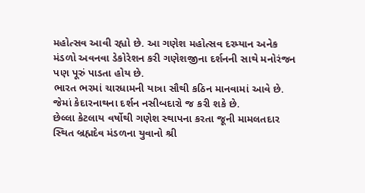મહોત્‍સવ આવી રહ્યો છે. આ ગણેશ મહોત્‍સવ દરમ્‍યાન અનેક મંડળો અવનવા ડેકોરેશન કરી ગણેશજીના દર્શનની સાથે મનોરંજન પણ પૂરું પાડતા હોય છે.
ભારત ભરમાં ચારધામની યાત્રા સૌથી કઠિન માનવામાં આવે છે. જેમાં કેદારનાથના દર્શન નસીબદારો જ કરી શકે છે.
છેલ્લા કેટલાય વર્ષોથી ગણેશ સ્‍થાપના કરતા જૂની મામલતદાર સ્‍થિત બ્રહ્મદેવ મંડળના યુવાનો શ્રી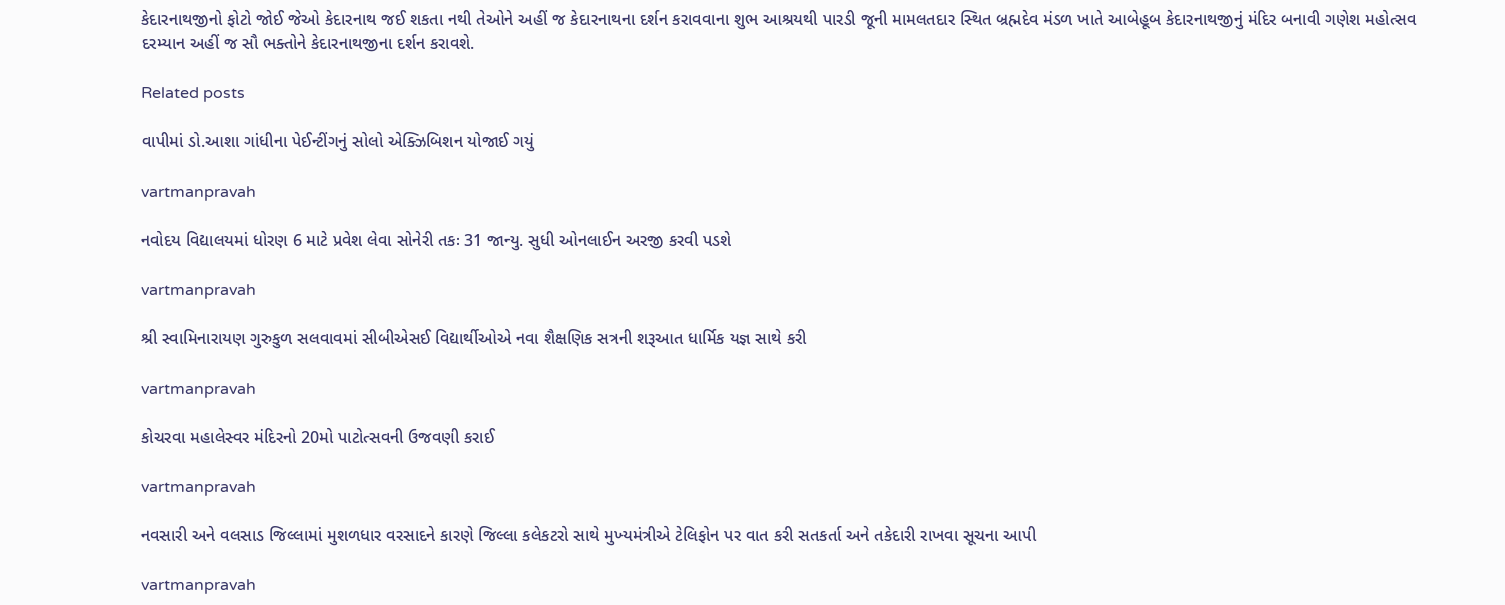કેદારનાથજીનો ફોટો જોઈ જેઓ કેદારનાથ જઈ શકતા નથી તેઓને અહીં જ કેદારનાથના દર્શન કરાવવાના શુભ આશ્રયથી પારડી જૂની મામલતદાર સ્‍થિત બ્રહ્મદેવ મંડળ ખાતે આબેહૂબ કેદારનાથજીનું મંદિર બનાવી ગણેશ મહોત્‍સવ દરમ્‍યાન અહીં જ સૌ ભક્‍તોને કેદારનાથજીના દર્શન કરાવશે.

Related posts

વાપીમાં ડો.આશા ગાંધીના પેઈન્‍ટીંગનું સોલો એક્‍ઝિબિશન યોજાઈ ગયું

vartmanpravah

નવોદય વિદ્યાલયમાં ધોરણ 6 માટે પ્રવેશ લેવા સોનેરી તકઃ 31 જાન્‍યુ. સુધી ઓનલાઈન અરજી કરવી પડશે

vartmanpravah

શ્રી સ્‍વામિનારાયણ ગુરુકુળ સલવાવમાં સીબીએસઈ વિદ્યાર્થીઓએ નવા શૈક્ષણિક સત્રની શરૂઆત ધાર્મિક યજ્ઞ સાથે કરી

vartmanpravah

કોચરવા મહાલેસ્‍વર મંદિરનો 20મો પાટોત્‍સવની ઉજવણી કરાઈ

vartmanpravah

નવસારી અને વલસાડ જિલ્લામાં મુશળધાર વરસાદને કારણે જિલ્લા કલેકટરો સાથે મુખ્‍યમંત્રીએ ટેલિફોન પર વાત કરી સતકર્તા અને તકેદારી રાખવા સૂચના આપી

vartmanpravah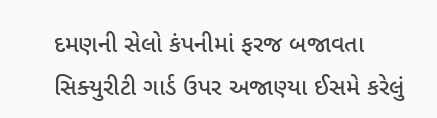દમણની સેલો કંપનીમાં ફરજ બજાવતા સિક્‍યુરીટી ગાર્ડ ઉપર અજાણ્‍યા ઈસમે કરેલું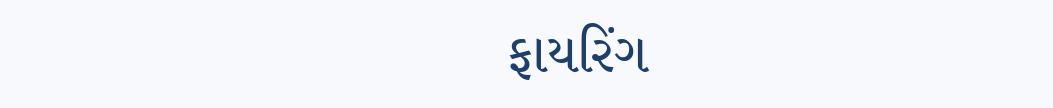ફાયરિંગ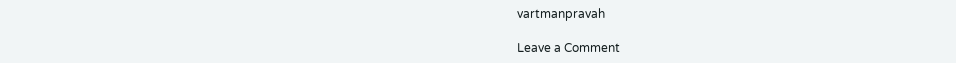vartmanpravah

Leave a Comment